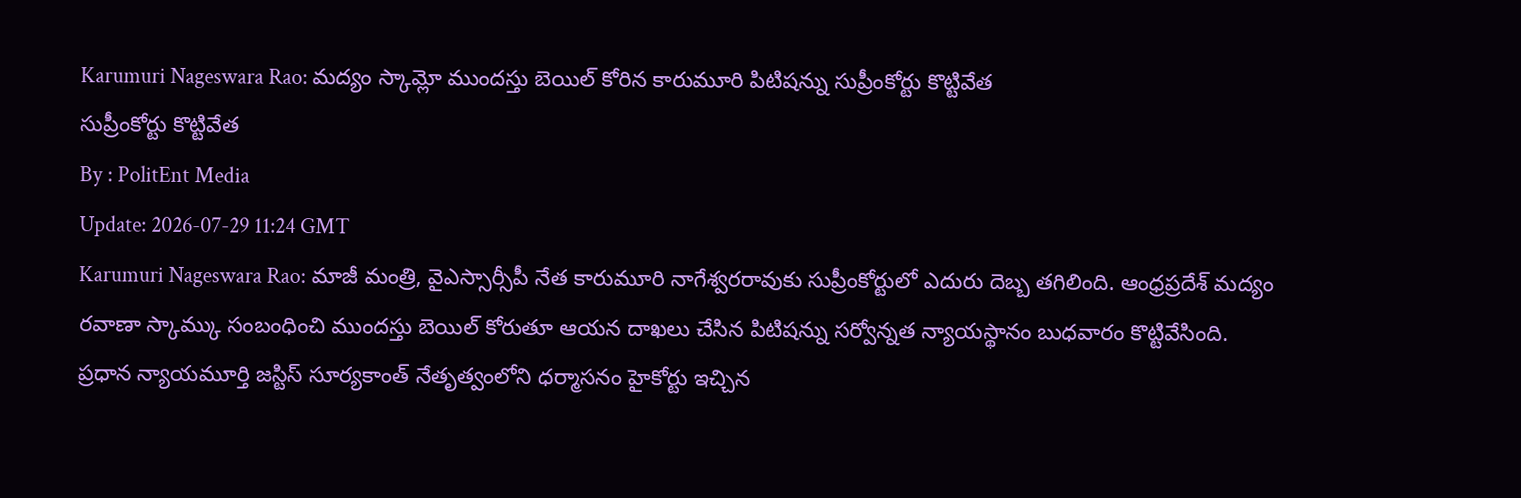Karumuri Nageswara Rao: మద్యం స్కామ్లో ముందస్తు బెయిల్ కోరిన కారుమూరి పిటిషన్ను సుప్రీంకోర్టు కొట్టివేత
సుప్రీంకోర్టు కొట్టివేత
By : PolitEnt Media
Update: 2026-07-29 11:24 GMT
Karumuri Nageswara Rao: మాజీ మంత్రి, వైఎస్సార్సీపీ నేత కారుమూరి నాగేశ్వరరావుకు సుప్రీంకోర్టులో ఎదురు దెబ్బ తగిలింది. ఆంధ్రప్రదేశ్ మద్యం రవాణా స్కామ్కు సంబంధించి ముందస్తు బెయిల్ కోరుతూ ఆయన దాఖలు చేసిన పిటిషన్ను సర్వోన్నత న్యాయస్థానం బుధవారం కొట్టివేసింది.
ప్రధాన న్యాయమూర్తి జస్టిస్ సూర్యకాంత్ నేతృత్వంలోని ధర్మాసనం హైకోర్టు ఇచ్చిన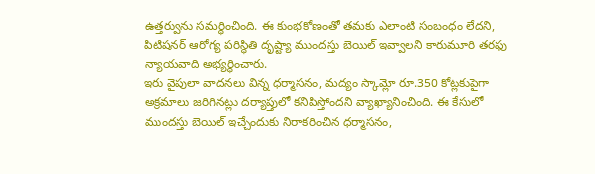ఉత్తర్వును సమర్థించింది. ఈ కుంభకోణంతో తమకు ఎలాంటి సంబంధం లేదని, పిటిషనర్ ఆరోగ్య పరిస్థితి దృష్ట్యా ముందస్తు బెయిల్ ఇవ్వాలని కారుమూరి తరఫు న్యాయవాది అభ్యర్థించారు.
ఇరు వైపులా వాదనలు విన్న ధర్మాసనం, మద్యం స్కామ్లో రూ.350 కోట్లకుపైగా అక్రమాలు జరిగినట్లు దర్యాప్తులో కనిపిస్తోందని వ్యాఖ్యానించింది. ఈ కేసులో ముందస్తు బెయిల్ ఇచ్చేందుకు నిరాకరించిన ధర్మాసనం,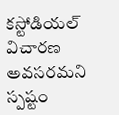కస్టోడియల్ విచారణ అవసరమని స్పష్టం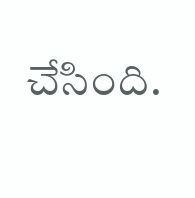చేసింది.